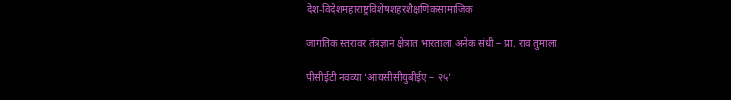देश-विदेशमहाराष्ट्रविशेषशहरशैक्षणिकसामाजिक

जागतिक स्तरावर तंत्रज्ञान क्षेत्रात भारताला अनेक संधी – प्रा. राव तुमाला

पीसीईटी नवव्या ‘आयसीसीयुबीईए – २५’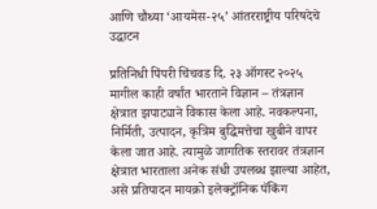आणि चौथ्या ‘आयमेस-२५’ आंतरराष्ट्रीय परिषदेचे उद्घाटन

प्रतिनिधी पिंपरी चिंचवड दि. २३ ऑगस्ट २०२५ मागील काही वर्षांत भारताने विज्ञान – तंत्रज्ञान क्षेत्रात झपाट्याने विकास केला आहे. नवकल्पना, निर्मिती, उत्पादन, कृत्रिम बुद्धिमत्तेचा खुबीने वापर केला जात आहे. त्यामुळे जागतिक स्तरावर तंत्रज्ञान क्षेत्रात भारताला अनेक संधी उपलब्ध झाल्या आहेत, असे प्रतिपादन मायक्रो इलेक्ट्रॉनिक पॅकिंग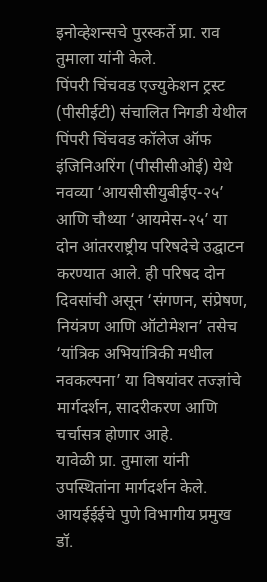इनोव्हेशन्सचे पुरस्कर्ते प्रा. राव तुमाला यांनी केले.
पिंपरी चिंचवड एज्युकेशन ट्रस्ट (पीसीईटी) संचालित निगडी येथील पिंपरी चिंचवड कॉलेज ऑफ इंजिनिअरिंग (पीसीसीओई) येथे नवव्या ‘आयसीसीयुबीईए-२५’ आणि चौथ्या ‘आयमेस-२५’ या दोन आंतरराष्ट्रीय परिषदेचे उद्घाटन करण्यात आले. ही परिषद दोन दिवसांची असून ‘संगणन, संप्रेषण, नियंत्रण आणि ऑटोमेशन’ तसेच ‘यांत्रिक अभियांत्रिकी मधील नवकल्पना’ या विषयांवर तज्ज्ञांचे मार्गदर्शन, सादरीकरण आणि चर्चासत्र होणार आहे.
यावेळी प्रा. तुमाला यांनी उपस्थितांना मार्गदर्शन केले. आयईईईचे पुणे विभागीय प्रमुख डॉ.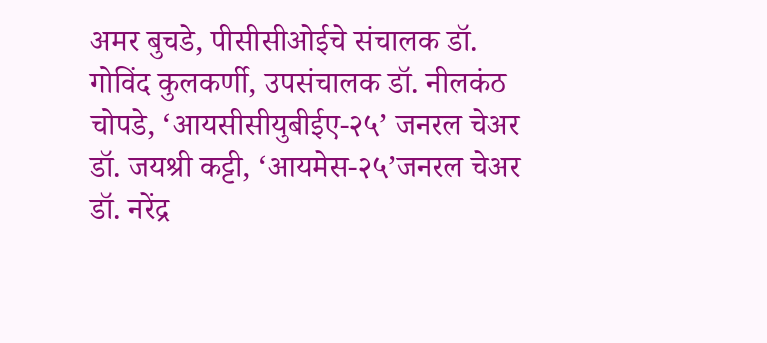अमर बुचडे, पीसीसीओईचे संचालक डॉ. गोविंद कुलकर्णी, उपसंचालक डॉ. नीलकंठ चोपडे, ‘आयसीसीयुबीईए-२५’ जनरल चेअर डॉ. जयश्री कट्टी, ‘आयमेस-२५’जनरल चेअर डॉ. नरेंद्र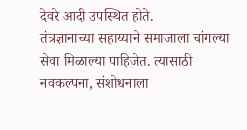देवरे आदी उपस्थित होते.
तंत्रज्ञानाच्या सहाय्याने समाजाला चांगल्या सेवा मिळाल्या पाहिजेत. त्यासाठी नवकल्पना, संशोधनाला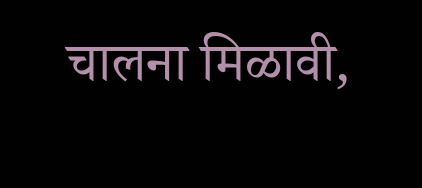चालना मिळावी,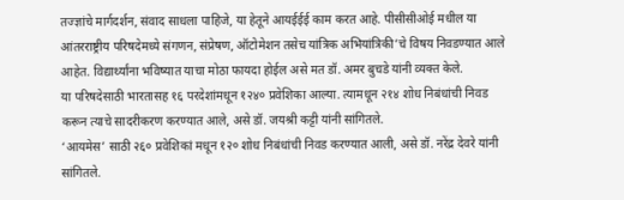तज्ज्ञांचे मार्गदर्शन, संवाद साधला पाहिजे, या हेतूने आयईईई काम करत आहे. पीसीसीओई मधील या आंतरराष्ट्रीय परिषदेमध्ये संगणन, संप्रेषण, ऑटोमेशन तसेच यांत्रिक अभियांत्रिकी’चे विषय निवडण्यात आले आहेत. विद्यार्थ्यांना भविष्यात याचा मोठा फायदा होईल असे मत डॉ. अमर बुचडे यांनी व्यक्त केले.
या परिषदेसाठी भारतासह १६ परदेशांमधून १२४० प्रवेशिका आल्या. त्यामधून २१४ शोध निबंधांची निवड करून त्याचे सादरीकरण करण्यात आले, असे डॉ. जयश्री कट्टी यांनी सांगितले.
‘आयमेस’ साठी २६० प्रवेशिकां मधून १२० शोध निबंधांची निवड करण्यात आली, असे डॉ. नरेंद्र देवरे यांनी सांगितले.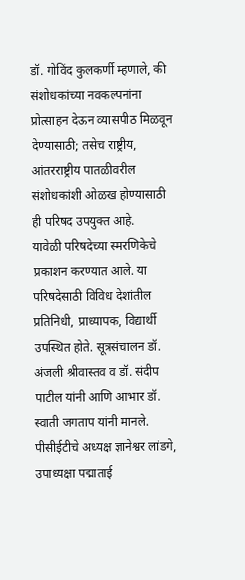डॉ. गोविंद कुलकर्णी म्हणाले, की संशोधकांच्या नवकल्पनांना प्रोत्साहन देऊन व्यासपीठ मिळवून देण्यासाठी; तसेच राष्ट्रीय, आंतरराष्ट्रीय पातळीवरील संशोधकांशी ओळख होण्यासाठी ही परिषद उपयुक्त आहे.
यावेळी परिषदेच्या स्मरणिकेचे प्रकाशन करण्यात आले. या परिषदेसाठी विविध देशांतील प्रतिनिधी, प्राध्यापक, विद्यार्थी उपस्थित होते. सूत्रसंचालन डॉ. अंजली श्रीवास्तव व डॉ. संदीप पाटील यांनी आणि आभार डॉ. स्वाती जगताप यांनी मानले.
पीसीईटीचे अध्यक्ष ज्ञानेश्वर लांडगे, उपाध्यक्षा पद्माताई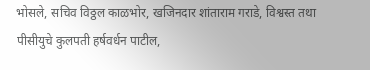भोसले, सचिव विठ्ठल काळभोर, खजिनदार शांताराम गराडे, विश्वस्त तथा पीसीयुचे कुलपती हर्षवर्धन पाटील,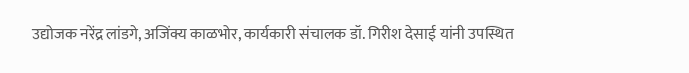उद्योजक नरेंद्र लांडगे, अजिंक्य काळभोर, कार्यकारी संचालक डॉ. गिरीश देसाई यांनी उपस्थित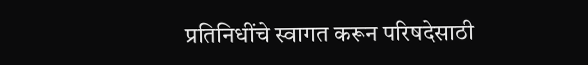प्रतिनिधींचे स्वागत करून परिषदेसाठी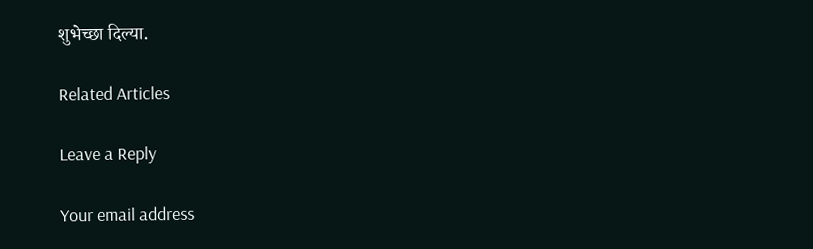शुभेच्छा दिल्या.

Related Articles

Leave a Reply

Your email address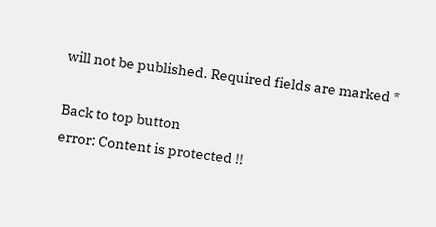will not be published. Required fields are marked *

Back to top button
error: Content is protected !!